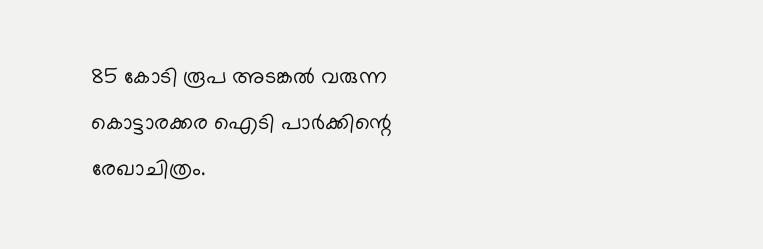85 കോടി രൂപ അടങ്കൽ വരുന്ന കൊട്ടാരക്കര ഐടി പാർക്കിന്റെ രേഖാചിത്രം.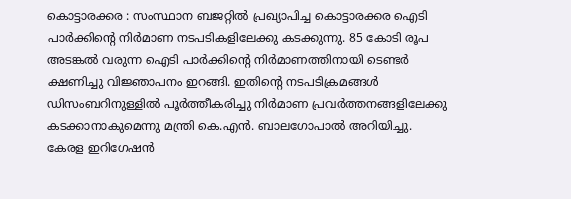കൊട്ടാരക്കര : സംസ്ഥാന ബജറ്റിൽ പ്രഖ്യാപിച്ച കൊട്ടാരക്കര ഐടി പാർക്കിന്റെ നിർമാണ നടപടികളിലേക്കു കടക്കുന്നു. 85 കോടി രൂപ അടങ്കൽ വരുന്ന ഐടി പാർക്കിന്റെ നിർമാണത്തിനായി ടെണ്ടർ ക്ഷണിച്ചു വിജ്ഞാപനം ഇറങ്ങി. ഇതിന്റെ നടപടിക്രമങ്ങൾ ഡിസംബറിനുള്ളിൽ പൂർത്തീകരിച്ചു നിർമാണ പ്രവർത്തനങ്ങളിലേക്കു കടക്കാനാകുമെന്നു മന്ത്രി കെ.എൻ. ബാലഗോപാൽ അറിയിച്ചു.
കേരള ഇറിഗേഷൻ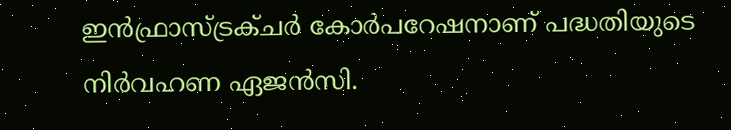ഇൻഫ്രാസ്ട്രക്ചർ കോർപറേഷനാണ് പദ്ധതിയുടെ നിർവഹണ ഏജൻസി.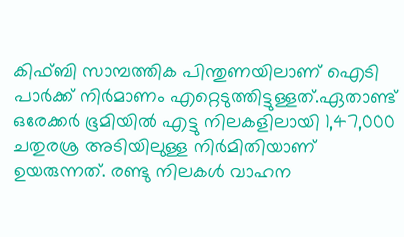കിഫ്ബി സാമ്പത്തിക പിന്തുണയിലാണ് ഐടി പാർക്ക് നിർമാണം എറ്റെടുത്തിട്ടുള്ളത്.ഏതാണ്ട് ഒരേക്കർ ഭൂമിയിൽ എട്ടു നിലകളിലായി 1,47,000 ചതുരശ്ര അടിയിലുള്ള നിർമിതിയാണ് ഉയരുന്നത്. രണ്ടു നിലകൾ വാഹന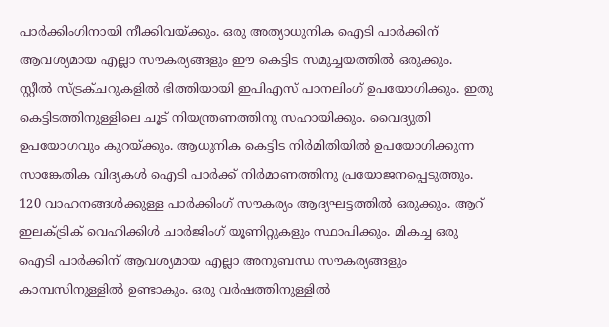പാർക്കിംഗിനായി നീക്കിവയ്ക്കും. ഒരു അത്യാധുനിക ഐടി പാർക്കിന് ആവശ്യമായ എല്ലാ സൗകര്യങ്ങളും ഈ കെട്ടിട സമുച്ചയത്തിൽ ഒരുക്കും.
സ്റ്റീൽ സ്ട്രക്ചറുകളിൽ ഭിത്തിയായി ഇപിഎസ് പാനലിംഗ് ഉപയോഗിക്കും. ഇതു കെട്ടിടത്തിനുള്ളിലെ ചൂട് നിയന്ത്രണത്തിനു സഹായിക്കും. വൈദ്യുതി ഉപയോഗവും കുറയ്ക്കും. ആധുനിക കെട്ടിട നിർമിതിയിൽ ഉപയോഗിക്കുന്ന സാങ്കേതിക വിദ്യകൾ ഐടി പാർക്ക് നിർമാണത്തിനു പ്രയോജനപ്പെടുത്തും. 120 വാഹനങ്ങൾക്കുള്ള പാർക്കിംഗ് സൗകര്യം ആദ്യഘട്ടത്തിൽ ഒരുക്കും. ആറ് ഇലക്ട്രിക് വെഹിക്കിൾ ചാർജിംഗ് യൂണിറ്റുകളും സ്ഥാപിക്കും. മികച്ച ഒരു ഐടി പാർക്കിന് ആവശ്യമായ എല്ലാ അനുബന്ധ സൗകര്യങ്ങളും കാമ്പസിനുള്ളിൽ ഉണ്ടാകും. ഒരു വർഷത്തിനുള്ളിൽ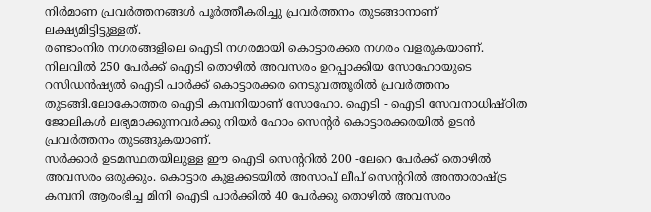നിർമാണ പ്രവർത്തനങ്ങൾ പൂർത്തീകരിച്ചു പ്രവർത്തനം തുടങ്ങാനാണ് ലക്ഷ്യമിട്ടിട്ടുള്ളത്.
രണ്ടാംനിര നഗരങ്ങളിലെ ഐടി നഗരമായി കൊട്ടാരക്കര നഗരം വളരുകയാണ്. നിലവിൽ 250 പേർക്ക് ഐടി തൊഴിൽ അവസരം ഉറപ്പാക്കിയ സോഹോയുടെ റസിഡൻഷ്യൽ ഐടി പാർക്ക് കൊട്ടാരക്കര നെടുവത്തൂരിൽ പ്രവർത്തനം തുടങ്ങി.ലോകോത്തര ഐടി കമ്പനിയാണ് സോഹോ. ഐടി - ഐടി സേവനാധിഷ്ഠിത ജോലികൾ ലഭ്യമാക്കുന്നവർക്കു നിയർ ഹോം സെന്റർ കൊട്ടാരക്കരയിൽ ഉടൻ പ്രവർത്തനം തുടങ്ങുകയാണ്.
സർക്കാർ ഉടമസ്ഥതയിലുള്ള ഈ ഐടി സെന്ററിൽ 200 -ലേറെ പേർക്ക് തൊഴിൽ അവസരം ഒരുക്കും. കൊട്ടാര കുളക്കടയിൽ അസാപ് ലീപ് സെന്ററിൽ അന്താരാഷ്ട്ര കമ്പനി ആരംഭിച്ച മിനി ഐടി പാർക്കിൽ 40 പേർക്കു തൊഴിൽ അവസരം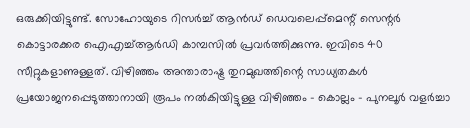ഒരുക്കിയിട്ടുണ്ട്. സോഹോയുടെ റിസർച്ച് ആൻഡ് ഡെവലെപ്പ്മെന്റ് സെന്റർ കൊട്ടാരക്കര ഐഎച്ച്ആർഡി കാമ്പസിൽ പ്രവർത്തിക്കുന്നു. ഇവിടെ 40 സീറ്റുകളാണുള്ളത്. വിഴിഞ്ഞം അന്താരാഷ്ട്ര തുറമുഖത്തിന്റെ സാധ്യതകൾ പ്രയോജനപ്പെടുത്താനായി രൂപം നൽകിയിട്ടുള്ള വിഴിഞ്ഞം - കൊല്ലം - പുനലൂർ വളർച്ചാ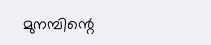മുനമ്പിന്റെ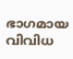ഭാഗമായ വിവിധ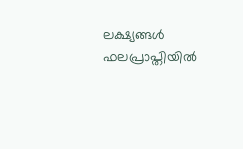ലക്ഷ്യങ്ങൾ ഫലപ്രാപ്തിയിൽ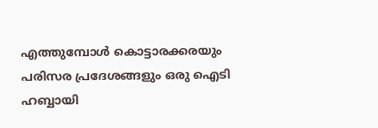എത്തുമ്പോൾ കൊട്ടാരക്കരയും പരിസര പ്രദേശങ്ങളും ഒരു ഐടി ഹബ്ബായി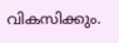വികസിക്കും.